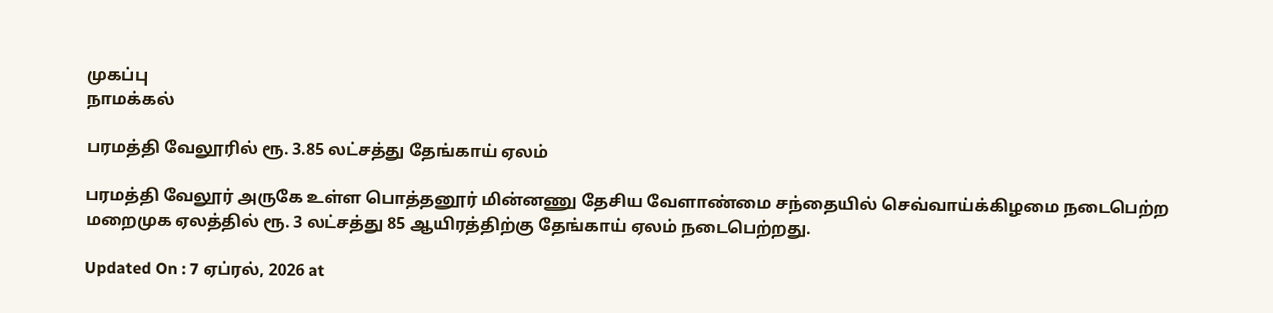முகப்பு
நாமக்கல்

பரமத்தி வேலூரில் ரூ. 3.85 லட்சத்து தேங்காய் ஏலம்

பரமத்தி வேலூர் அருகே உள்ள பொத்தனூர் மின்னணு தேசிய வேளாண்மை சந்தையில் செவ்வாய்க்கிழமை நடைபெற்ற மறைமுக ஏலத்தில் ரூ. 3 லட்சத்து 85 ஆயிரத்திற்கு தேங்காய் ஏலம் நடைபெற்றது.

Updated On : 7 ஏப்ரல், 2026 at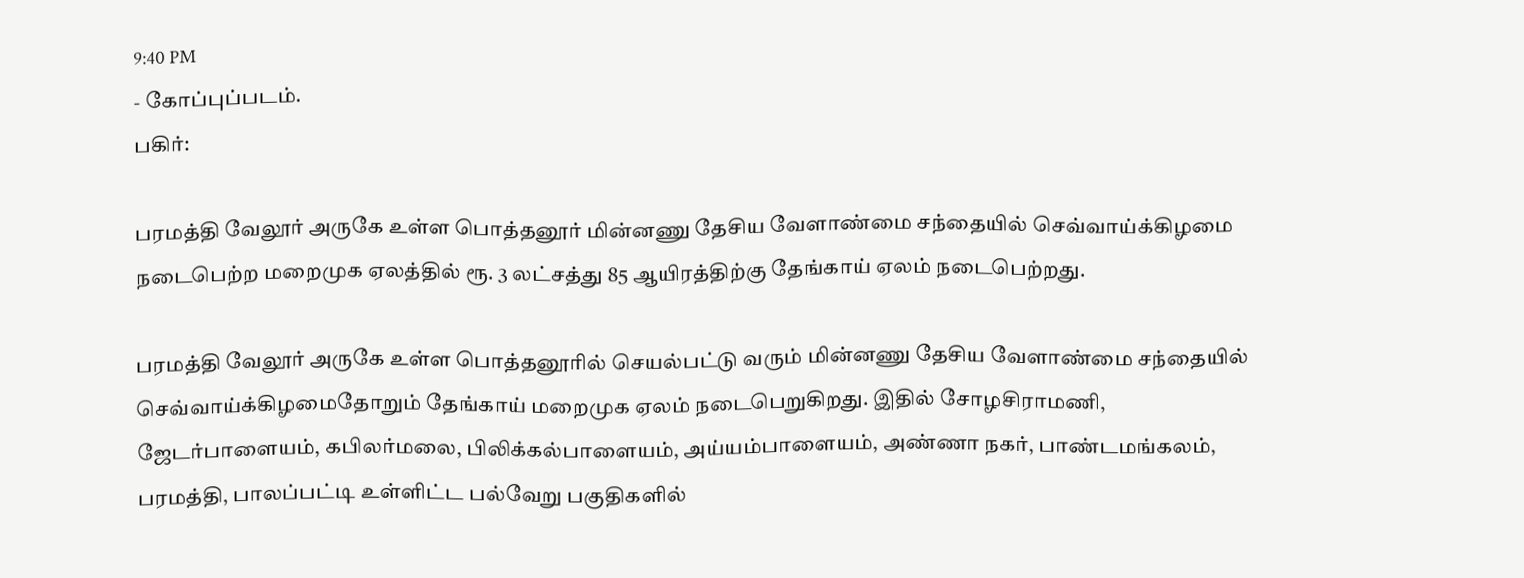9:40 PM
- கோப்புப்படம்.
பகிர்:

பரமத்தி வேலூர் அருகே உள்ள பொத்தனூர் மின்னணு தேசிய வேளாண்மை சந்தையில் செவ்வாய்க்கிழமை நடைபெற்ற மறைமுக ஏலத்தில் ரூ. 3 லட்சத்து 85 ஆயிரத்திற்கு தேங்காய் ஏலம் நடைபெற்றது.

பரமத்தி வேலூர் அருகே உள்ள பொத்தனூரில் செயல்பட்டு வரும் மின்னணு தேசிய வேளாண்மை சந்தையில் செவ்வாய்க்கிழமைதோறும் தேங்காய் மறைமுக ஏலம் நடைபெறுகிறது. இதில் சோழசிராமணி, ஜேடர்பாளையம், கபிலர்மலை, பிலிக்கல்பாளையம், அய்யம்பாளையம், அண்ணா நகர், பாண்டமங்கலம், பரமத்தி, பாலப்பட்டி உள்ளிட்ட பல்வேறு பகுதிகளில்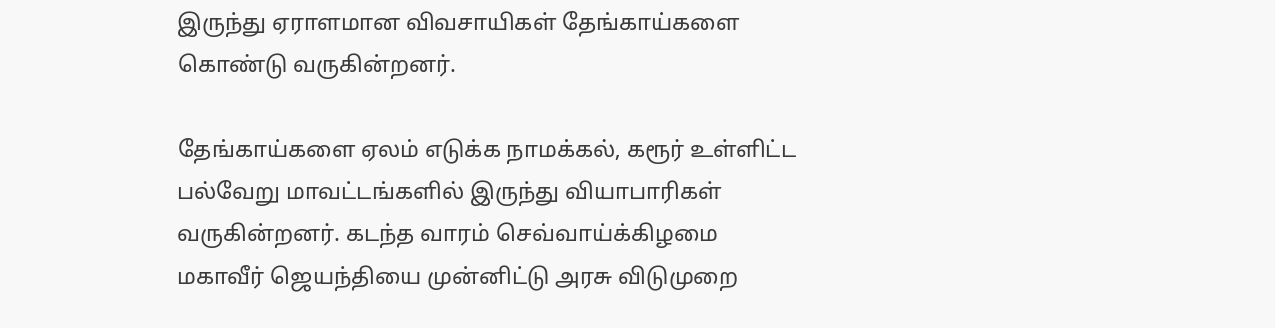இருந்து ஏராளமான விவசாயிகள் தேங்காய்களை கொண்டு வருகின்றனர்.

தேங்காய்களை ஏலம் எடுக்க நாமக்கல், கரூர் உள்ளிட்ட பல்வேறு மாவட்டங்களில் இருந்து வியாபாரிகள் வருகின்றனர். கடந்த வாரம் செவ்வாய்க்கிழமை மகாவீர் ஜெயந்தியை முன்னிட்டு அரசு விடுமுறை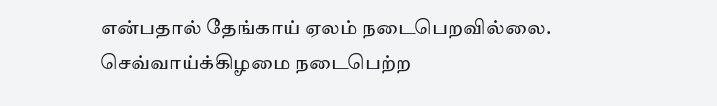என்பதால் தேங்காய் ஏலம் நடைபெறவில்லை. செவ்வாய்க்கிழமை நடைபெற்ற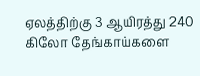ஏலத்திற்கு 3 ஆயிரத்து 240 கிலோ தேங்காய்களை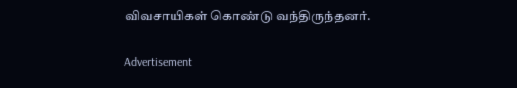விவசாயிகள் கொண்டு வந்திருந்தனர்.

Advertisement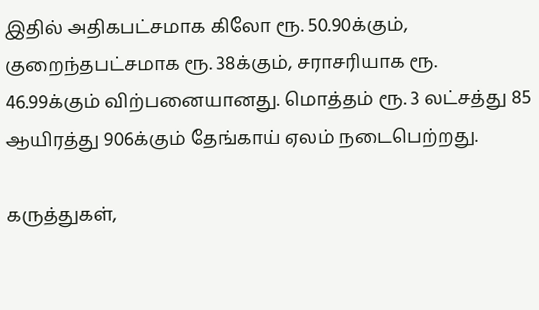இதில் அதிகபட்சமாக கிலோ ரூ. 50.90க்கும், குறைந்தபட்சமாக ரூ. 38க்கும், சராசரியாக ரூ. 46.99க்கும் விற்பனையானது. மொத்தம் ரூ. 3 லட்சத்து 85 ஆயிரத்து 906க்கும் தேங்காய் ஏலம் நடைபெற்றது.

கருத்துகள்,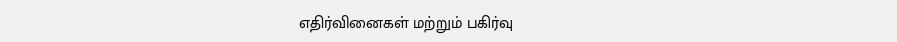எதிர்வினைகள் மற்றும் பகிர்வு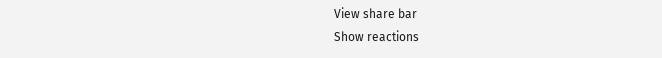View share bar
Show reactions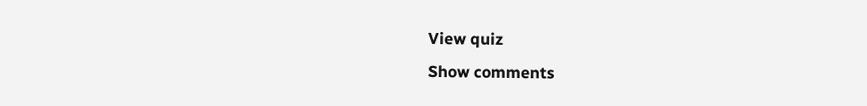View quiz
Show comments